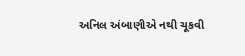અનિલ અંબાણીએ નથી ચૂકવી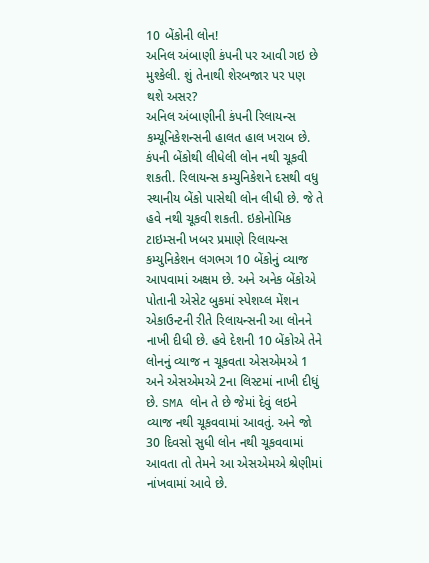10 બેંકોની લોન!
અનિલ અંબાણી કંપની પર આવી ગઇ છે મુશ્કેલી. શું તેનાથી શેરબજાર પર પણ થશે અસર?
અનિલ અંબાણીની કંપની રિલાયન્સ કમ્યૂનિકેશન્સની હાલત હાલ ખરાબ છે. કંપની બેંકોથી લીધેલી લોન નથી ચૂકવી શકતી. રિલાયન્સ કમ્યુનિકેશને દસથી વધુ સ્થાનીય બેંકો પાસેથી લોન લીધી છે. જે તે હવે નથી ચૂકવી શકતી. ઇકોનોમિક ટાઇમ્સની ખબર પ્રમાણે રિલાયન્સ કમ્યુનિકેશન લગભગ 10 બેંકોનું વ્યાજ આપવામાં અક્ષમ છે. અને અનેક બેંકોએ પોતાની એસેટ બુકમાં સ્પેશય્લ મેંશન એકાઉન્ટની રીતે રિલાયન્સની આ લોનને નાખી દીધી છે. હવે દેશની 10 બેંકોએ તેને લોનનું વ્યાજ ન ચૂકવતા એસએમએ 1 અને એસએમએ 2ના લિસ્ટમાં નાખી દીધું છે. SMA લોન તે છે જેમાં દેવું લઇને વ્યાજ નથી ચૂકવવામાં આવતું. અને જો 30 દિવસો સુધી લોન નથી ચૂકવવામાં આવતા તો તેમને આ એસએમએ શ્રેણીમાં નાંખવામાં આવે છે.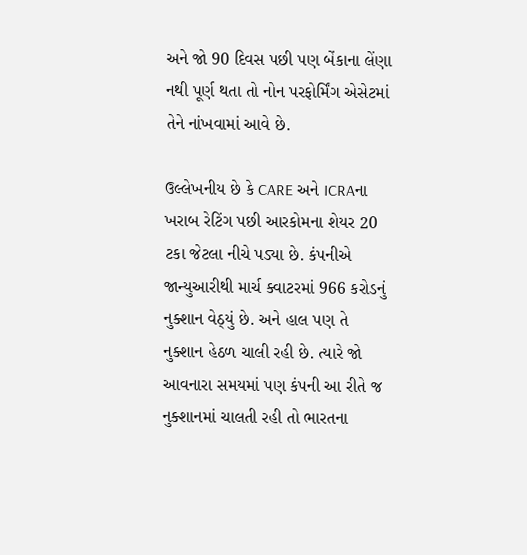અને જો 90 દિવસ પછી પણ બેંકાના લેંણા નથી પૂર્ણ થતા તો નોન પરફોર્મિંગ એસેટમાં તેને નાંખવામાં આવે છે.

ઉલ્લેખનીય છે કે CARE અને ICRAના ખરાબ રેટિંગ પછી આરકોમના શેયર 20 ટકા જેટલા નીચે પડ્યા છે. કંપનીએ જાન્યુઆરીથી માર્ચ ક્વાટરમાં 966 કરોડનું નુક્શાન વેઠ્યું છે. અને હાલ પણ તે નુક્શાન હેઠળ ચાલી રહી છે. ત્યારે જો આવનારા સમયમાં પણ કંપની આ રીતે જ નુક્શાનમાં ચાલતી રહી તો ભારતના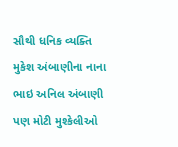સૌથી ધનિક વ્યક્તિ મુકેશ અંબાણીના નાના ભાઇ અનિલ અંબાણી પણ મોટી મુશ્કેલીઓ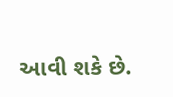આવી શકે છે.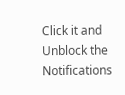Click it and Unblock the Notifications